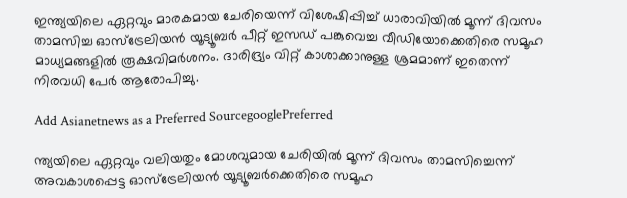ഇന്ത്യയിലെ ഏറ്റവും മാരകമായ ചേരിയെന്ന് വിശേഷിപ്പിച്ച് ധാരാവിയിൽ മൂന്ന് ദിവസം താമസിച്ച ഓസ്ട്രേലിയൻ യൂട്യൂബർ പീറ്റ് ഇസഡ് പങ്കുവെച്ച വീഡിയോക്കെതിരെ സമൂഹ മാധ്യമങ്ങളിൽ രൂക്ഷവിമർശനം. ദാരിദ്ര്യം വിറ്റ് കാശാക്കാനുള്ള ശ്രമമാണ് ഇതെന്ന് നിരവധി പേർ ആരോപിച്ചു.

Add Asianetnews as a Preferred SourcegooglePreferred

ന്ത്യയിലെ ഏറ്റവും വലിയതും മോശവുമായ ചേരിയിൽ മൂന്ന് ദിവസം താമസിച്ചെന്ന് അവകാശപ്പെട്ട ഓസ്ട്രേലിയന്‍ യൂട്യൂബര്‍ക്കെതിരെ സമൂഹ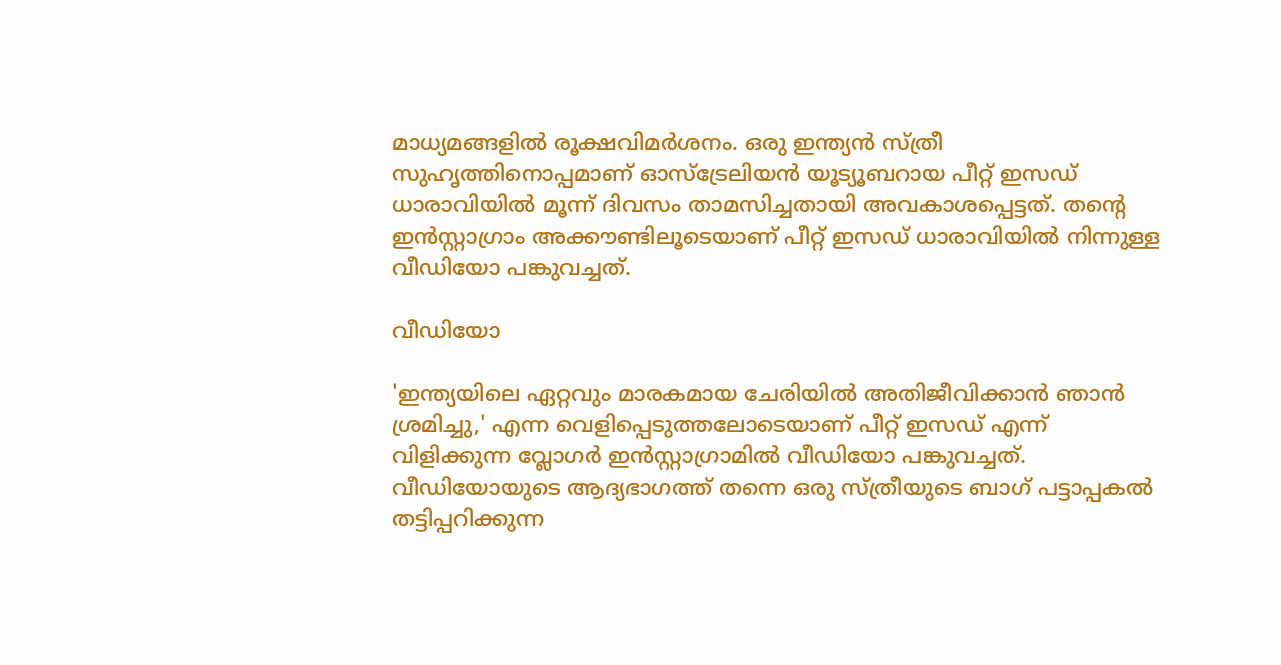മാധ്യമങ്ങളിൽ രൂക്ഷവിമർശനം. ഒരു ഇന്ത്യന്‍ സ്ത്രീ സുഹൃത്തിനൊപ്പമാണ് ഓസ്ട്രേലിയന്‍ യൂട്യൂബറായ പീറ്റ് ഇസഡ് ധാരാവിയിൽ മൂന്ന് ദിവസം താമസിച്ചതായി അവകാശപ്പെട്ടത്. തന്‍റെ ഇന്‍സ്റ്റാഗ്രാം അക്കൗണ്ടിലൂടെയാണ് പീറ്റ് ഇസഡ് ധാരാവിയില്‍ നിന്നുള്ള വീഡിയോ പങ്കുവച്ചത്.

വീഡിയോ

'ഇന്ത്യയിലെ ഏറ്റവും മാരകമായ ചേരിയിൽ അതിജീവിക്കാൻ ഞാൻ ശ്രമിച്ചു,' എന്ന വെളിപ്പെടുത്തലോടെയാണ് പീറ്റ് ഇസഡ് എന്ന് വിളിക്കുന്ന വ്ലോഗർ ഇൻസ്റ്റാഗ്രാമിൽ വീഡിയോ പങ്കുവച്ചത്. വീഡിയോയുടെ ആദ്യഭാഗത്ത് തന്നെ ഒരു സ്ത്രീയുടെ ബാഗ് പട്ടാപ്പകൽ തട്ടിപ്പറിക്കുന്ന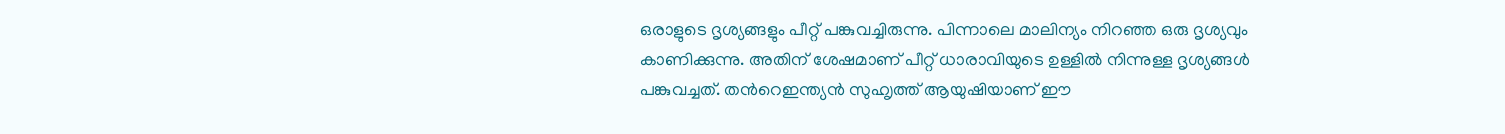ഒരാളുടെ ദൃശ്യങ്ങളും പീറ്റ് പങ്കുവച്ചിരുന്നു. പിന്നാലെ മാലിന്യം നിറഞ്ഞ ഒരു ദൃശ്യവും കാണിക്കുന്നു. അതിന് ശേഷമാണ് പീറ്റ് ധാരാവിയുടെ ഉള്ളിൽ നിന്നുള്ള ദൃശ്യങ്ങൾ പങ്കുവച്ചത്. തന്‍റെഇന്ത്യന്‍ സുഹ‍ൃത്ത് ആയുഷിയാണ് ഈ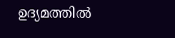ഉദ്യമത്തില്‍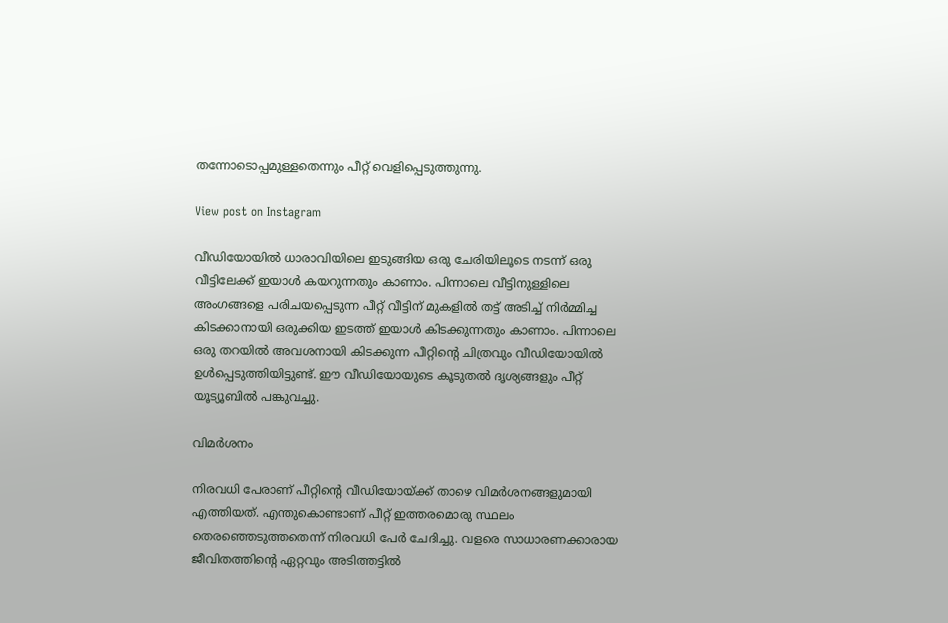തന്നോടൊപ്പമുള്ളതെന്നും പീറ്റ് വെളിപ്പെടുത്തുന്നു.

View post on Instagram

വീഡിയോയിൽ ധാരാവിയിലെ ഇടുങ്ങിയ ഒരു ചേരിയിലൂടെ നടന്ന് ഒരു വീട്ടിലേക്ക് ഇയാൾ കയറുന്നതും കാണാം. പിന്നാലെ വീട്ടിനുള്ളിലെ അംഗങ്ങളെ പരിചയപ്പെടുന്ന പീറ്റ് വീട്ടിന് മുകളിൽ തട്ട് അടിച്ച് നിര്‍മ്മിച്ച കിടക്കാനായി ഒരുക്കിയ ഇടത്ത് ഇയാൾ കിടക്കുന്നതും കാണാം. പിന്നാലെ ഒരു തറയില്‍ അവശനായി കിടക്കുന്ന പീറ്റിന്‍റെ ചിത്രവും വീഡിയോയില്‍ ഉൾപ്പെടുത്തിയിട്ടുണ്ട്. ഈ വീഡിയോയുടെ കൂടുതല്‍ ദൃശ്യങ്ങളും പീറ്റ് യൂട്യൂബില്‍ പങ്കുവച്ചു.

വിമർശനം

നിരവധി പേരാണ് പീറ്റിന്‍റെ വീഡിയോയ്ക്ക് താഴെ വിമർശനങ്ങളുമായി എത്തിയത്. എന്തുകൊണ്ടാണ് പീറ്റ് ഇത്തരമൊരു സ്ഥലം തെരഞ്ഞെടുത്തതെന്ന് നിരവധി പേര്‍ ചേദിച്ചു. വളരെ സാധാരണക്കാരായ ജീവിതത്തിന്‍റെ ഏറ്റവും അടിത്തട്ടില്‍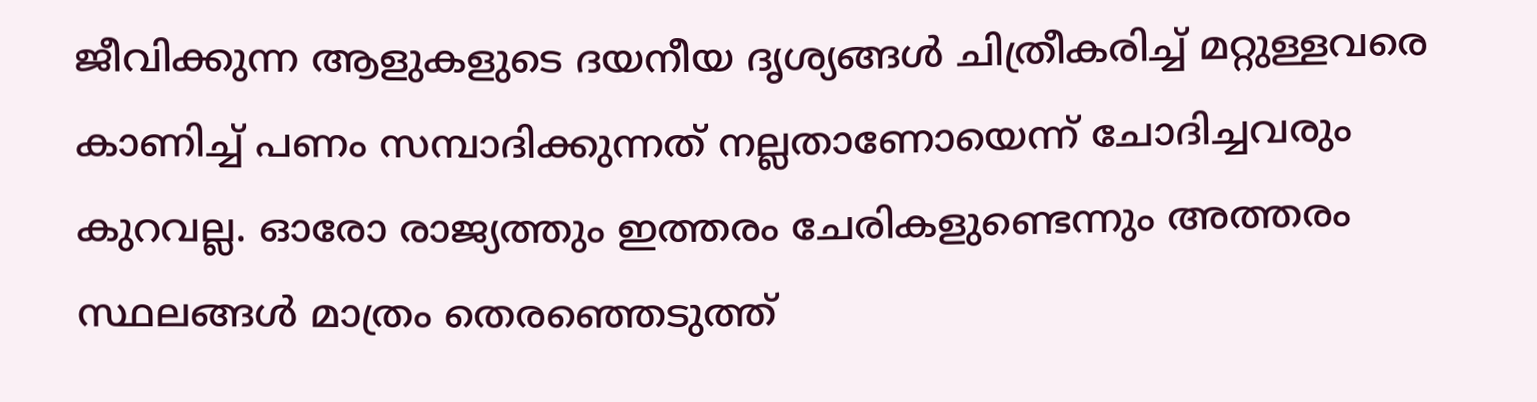ജീവിക്കുന്ന ആളുകളുടെ ദയനീയ ദൃശ്യങ്ങൾ ചിത്രീകരിച്ച് മറ്റുള്ളവരെ കാണിച്ച് പണം സമ്പാദിക്കുന്നത് നല്ലതാണോയെന്ന് ചോദിച്ചവരും കുറവല്ല. ഓരോ രാജ്യത്തും ഇത്തരം ചേരികളുണ്ടെന്നും അത്തരം സ്ഥലങ്ങൾ മാത്രം തെരഞ്ഞെടുത്ത്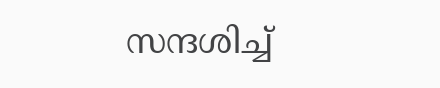സന്ദ‍ശിച്ച്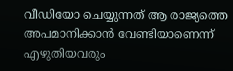വീഡിയോ ചെയ്യുന്നത് ആ രാജ്യത്തെ അപമാനിക്കാന്‍ വേണ്ടിയാണെന്ന് എഴുതിയവരും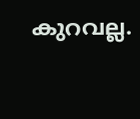കുറവല്ല.